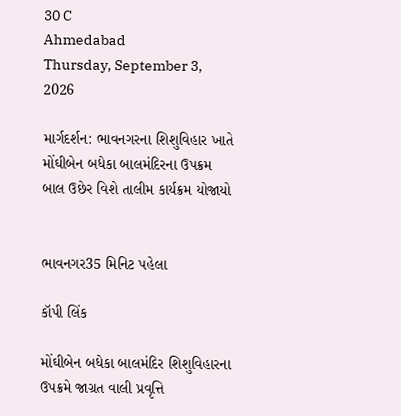30 C
Ahmedabad
Thursday, September 3, 2026

માર્ગદર્શન: ભાવનગરના શિશુવિહાર ખાતે મોંઘીબેન બધેકા બાલમંદિરના ઉપક્રમ બાલ ઉછેર વિશે તાલીમ કાર્યક્રમ યોજાયો


ભાવનગર35 મિનિટ પહેલા

કૉપી લિંક

મોંઘીબેન બધેકા બાલમંદિર શિશુવિહારના ઉપક્રમે જાગ્રત વાલી પ્રવૃત્તિ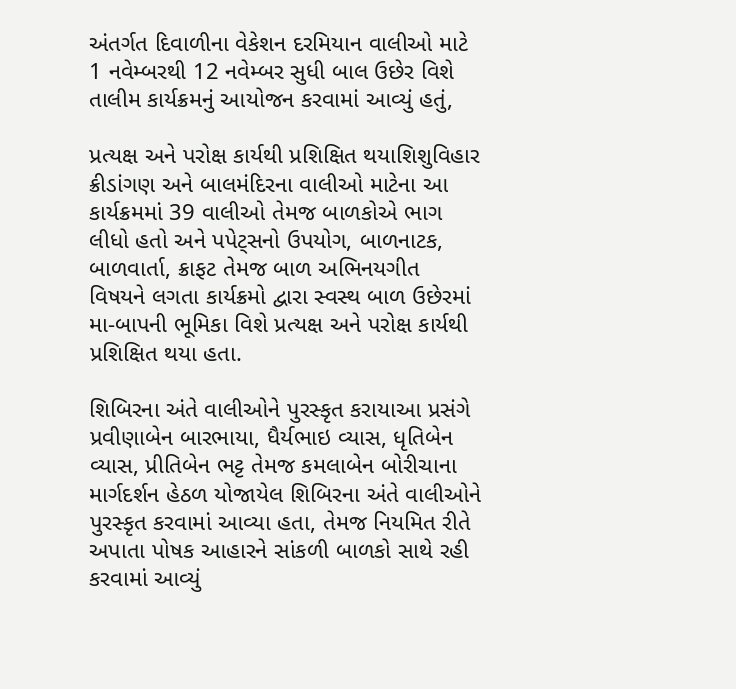અંતર્ગત દિવાળીના વેકેશન દરમિયાન વાલીઓ માટે 1 નવેમ્બરથી 12 નવેમ્બર સુધી બાલ ઉછેર વિશે તાલીમ કાર્યક્રમનું આયોજન કરવામાં આવ્યું હતું,

પ્રત્યક્ષ અને પરોક્ષ કાર્યથી પ્રશિક્ષિત થયાશિશુવિહાર ક્રીડાંગણ અને બાલમંદિરના વાલીઓ માટેના આ કાર્યક્રમમાં 39 વાલીઓ તેમજ બાળકોએ ભાગ લીધો હતો અને પપેટ્સનો ઉપયોગ, બાળનાટક, બાળવાર્તા, ક્રાફટ તેમજ બાળ અભિનયગીત વિષયને લગતા કાર્યક્રમો દ્વારા સ્વસ્થ બાળ ઉછેરમાં મા-બાપની ભૂમિકા વિશે પ્રત્યક્ષ અને પરોક્ષ કાર્યથી પ્રશિક્ષિત થયા હતા.

શિબિરના અંતે વાલીઓને પુરસ્કૃત કરાયાઆ પ્રસંગે પ્રવીણાબેન બારભાયા, ધૈર્યભાઇ વ્યાસ, ધૃતિબેન વ્યાસ, પ્રીતિબેન ભટ્ટ તેમજ કમલાબેન બોરીચાના માર્ગદર્શન હેઠળ યોજાયેલ શિબિરના અંતે વાલીઓને પુરસ્કૃત કરવામાં આવ્યા હતા, તેમજ નિયમિત રીતે અપાતા પોષક આહારને સાંકળી બાળકો સાથે રહી કરવામાં આવ્યું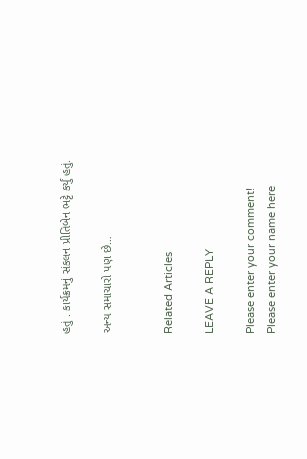હતું . કાર્યક્રમનું સંકલન પ્રીતિબેન ભટ્ટે કર્યું હતું.

અન્ય સમાચારો પણ છે…


Related Articles

LEAVE A REPLY

Please enter your comment!
Please enter your name here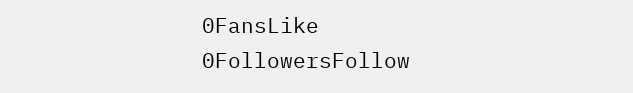0FansLike
0FollowersFollow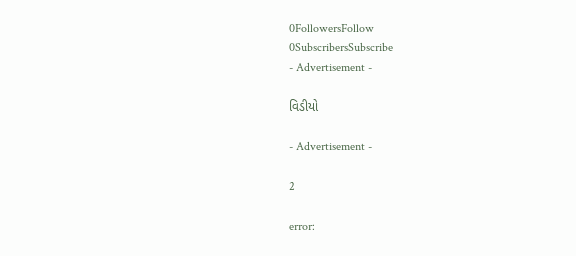0FollowersFollow
0SubscribersSubscribe
- Advertisement -

વિડીયો

- Advertisement -

2

error: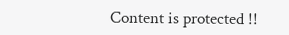Content is protected !!